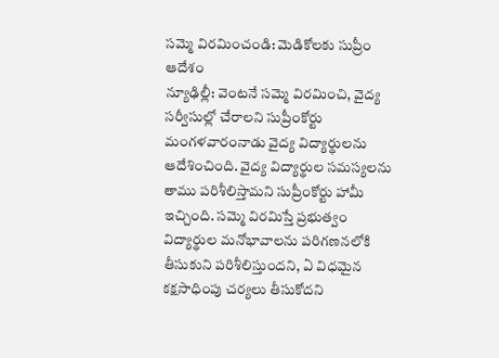సమ్మె విరమించండి: మెడికోలకు సుప్రీం ఆదేశం
న్యూఢిల్లీ: వెంటనే సమ్మె విరమించి, వైద్య సర్వీసుల్లో చేరాలని సుప్రీంకోర్టు మంగళవారంనాడు వైద్య విద్యార్థులను ఆదేశించింది. వైద్య విద్యార్థుల సమస్యలను తాము పరిశీలిస్తామని సుప్రీంకోర్టు హామీ ఇచ్చింది. సమ్మె విరమిస్తే ప్రభుత్వం విద్యార్థుల మనోభావాలను పరిగణనలోకి తీసుకుని పరిశీలిస్తుందని, ఏ విధమైన కక్షసాధింపు చర్యలు తీసుకోదని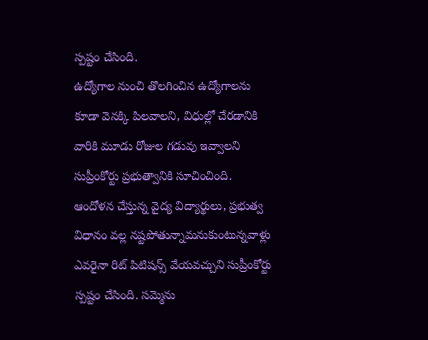స్పష్టం చేసింది.
ఉద్యోగాల నుంచి తొలగించిన ఉద్యోగాలను కూడా వెనక్కి పిలవాలని, విధుల్లో చేరడానికి వారికి మూడు రోజుల గడువు ఇవ్వాలని సుప్రీంకోర్టు ప్రభుత్వానికి సూచించింది. ఆందోళన చేస్తున్న వైద్య విద్యార్థులు, ప్రభుత్వ విధానం వల్ల నష్టపోతున్నామనుకుంటున్నవాళ్లు ఎవరైనా రిట్ పిటిషన్స్ వేయవచ్చుని సుప్రీంకోర్టు స్పష్టం చేసింది. సమ్మెను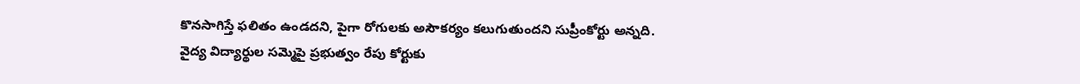కొనసాగిస్తే ఫలితం ఉండదని, పైగా రోగులకు అసౌకర్యం కలుగుతుందని సుప్రీంకోర్టు అన్నది. వైద్య విద్యార్థుల సమ్మెపై ప్రభుత్వం రేపు కోర్టుకు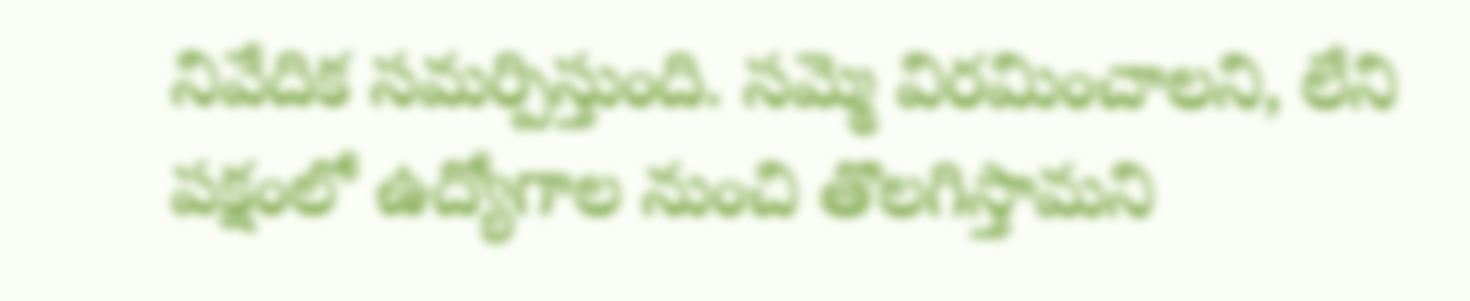నివేదిక సమర్పిస్తుంది. సమ్మె విరమించాలని, లేని పక్షంలో ఉద్యోగాల నుంచి తొలగిస్తామని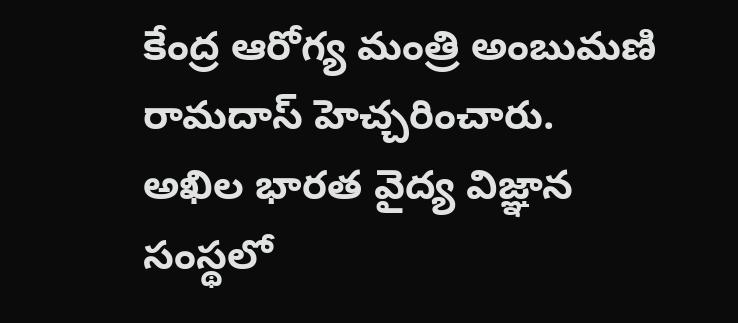కేంద్ర ఆరోగ్య మంత్రి అంబుమణి రామదాస్ హెచ్చరించారు. అఖిల భారత వైద్య విజ్ఞాన సంస్థలో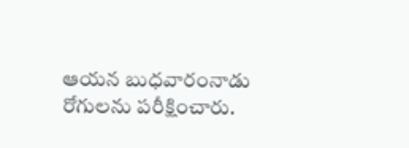ఆయన బుధవారంనాడు రోగులను పరీక్షించారు.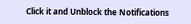Click it and Unblock the Notifications